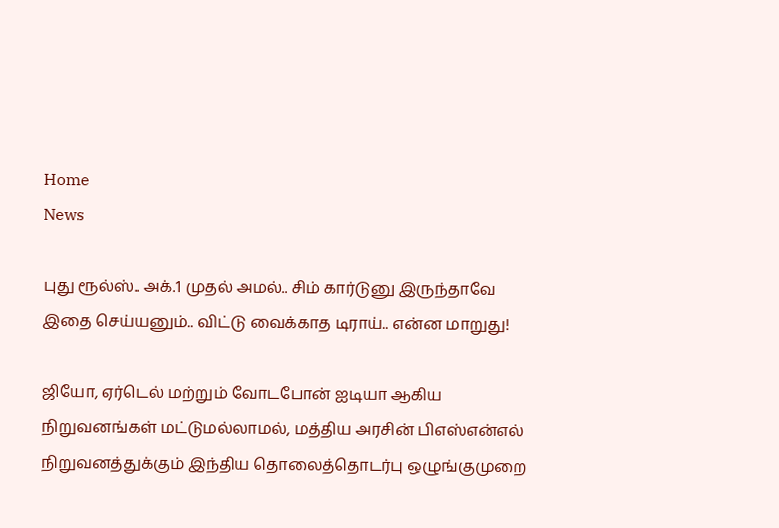Home
News

புது ரூல்ஸ்.. அக்.1 முதல் அமல்.. சிம் கார்டுனு இருந்தாவே இதை செய்யனும்.. விட்டு வைக்காத டிராய்.. என்ன மாறுது!

ஜியோ, ஏர்டெல் மற்றும் வோடபோன் ஐடியா ஆகிய நிறுவனங்கள் மட்டுமல்லாமல், மத்திய அரசின் பிஎஸ்என்எல் நிறுவனத்துக்கும் இந்திய தொலைத்தொடர்பு ஒழுங்குமுறை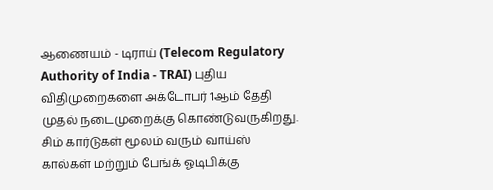ஆணையம் - டிராய் (Telecom Regulatory Authority of India - TRAI) புதிய விதிமுறைகளை அக்டோபர் 1ஆம் தேதி முதல் நடைமுறைக்கு கொண்டுவருகிறது. சிம் கார்டுகள் மூலம் வரும் வாய்ஸ் கால்கள் மற்றும் பேங்க் ஓடிபிக்கு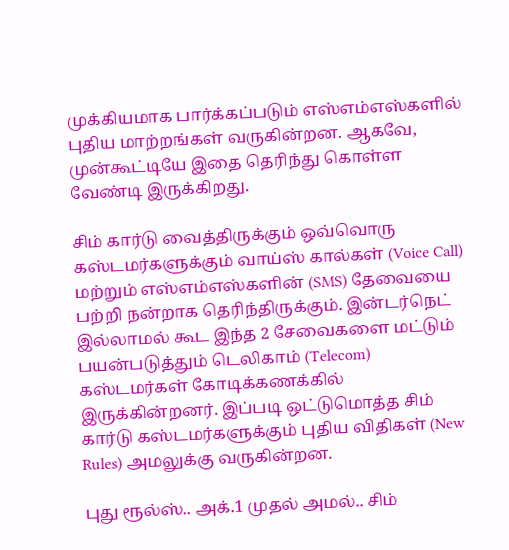முக்கியமாக பார்க்கப்படும் எஸ்எம்எஸ்களில் புதிய மாற்றங்கள் வருகின்றன. ஆகவே, முன்கூட்டியே இதை தெரிந்து கொள்ள வேண்டி இருக்கிறது.

சிம் கார்டு வைத்திருக்கும் ஒவ்வொரு கஸ்டமர்களுக்கும் வாய்ஸ் கால்கள் (Voice Call) மற்றும் எஸ்எம்எஸ்களின் (SMS) தேவையை பற்றி நன்றாக தெரிந்திருக்கும். இன்டர்நெட் இல்லாமல் கூட இந்த 2 சேவைகளை மட்டும் பயன்படுத்தும் டெலிகாம் (Telecom) கஸ்டமர்கள் கோடிக்கணக்கில் இருக்கின்றனர். இப்படி ஒட்டுமொத்த சிம் கார்டு கஸ்டமர்களுக்கும் புதிய விதிகள் (New Rules) அமலுக்கு வருகின்றன.

புது ரூல்ஸ்.. அக்.1 முதல் அமல்.. சிம்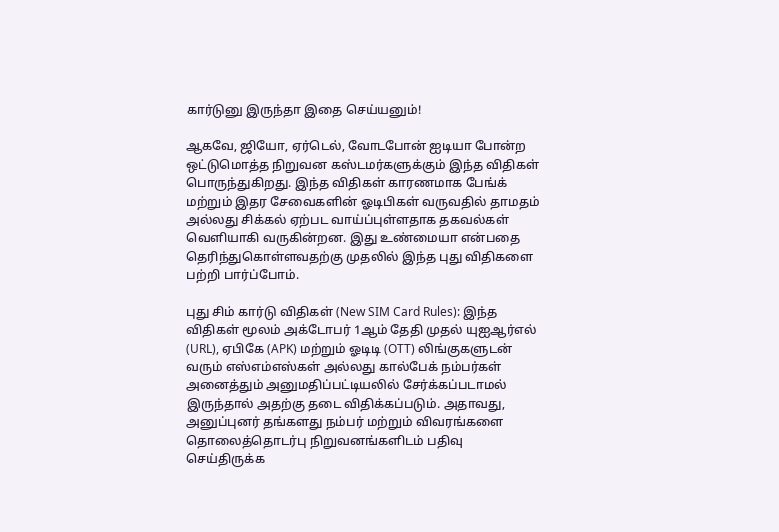கார்டுனு இருந்தா இதை செய்யனும்!

ஆகவே, ஜியோ, ஏர்டெல், வோடபோன் ஐடியா போன்ற ஒட்டுமொத்த நிறுவன கஸ்டமர்களுக்கும் இந்த விதிகள் பொருந்துகிறது. இந்த விதிகள் காரணமாக பேங்க் மற்றும் இதர சேவைகளின் ஓடிபிகள் வருவதில் தாமதம் அல்லது சிக்கல் ஏற்பட வாய்ப்புள்ளதாக தகவல்கள் வெளியாகி வருகின்றன. இது உண்மையா என்பதை தெரிந்துகொள்ளவதற்கு முதலில் இந்த புது விதிகளை பற்றி பார்ப்போம்.

புது சிம் கார்டு விதிகள் (New SIM Card Rules): இந்த விதிகள் மூலம் அக்டோபர் 1ஆம் தேதி முதல் யுஐஆர்எல் (URL), ஏபிகே (APK) மற்றும் ஓடிடி (OTT) லிங்குகளுடன் வரும் எஸ்எம்எஸ்கள் அல்லது கால்பேக் நம்பர்கள் அனைத்தும் அனுமதிப்பட்டியலில் சேர்க்கப்படாமல் இருந்தால் அதற்கு தடை விதிக்கப்படும். அதாவது, அனுப்புனர் தங்களது நம்பர் மற்றும் விவரங்களை தொலைத்தொடர்பு நிறுவனங்களிடம் பதிவு செய்திருக்க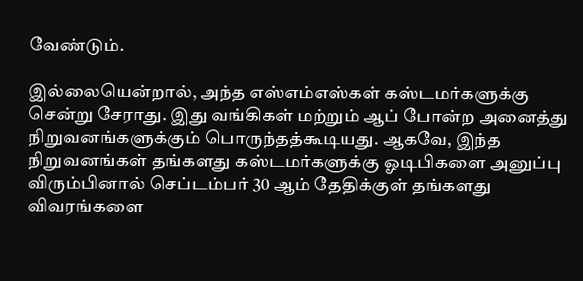வேண்டும்.

இல்லையென்றால், அந்த எஸ்எம்எஸ்கள் கஸ்டமர்களுக்கு சென்று சேராது. இது வங்கிகள் மற்றும் ஆப் போன்ற அனைத்து நிறுவனங்களுக்கும் பொருந்தத்கூடியது. ஆகவே, இந்த நிறுவனங்கள் தங்களது கஸ்டமர்களுக்கு ஓடிபிகளை அனுப்பு விரும்பினால் செப்டம்பர் 30 ஆம் தேதிக்குள் தங்களது விவரங்களை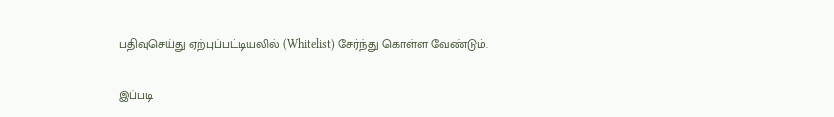பதிவுசெய்து ஏற்புப்பட்டியலில் (Whitelist) சேர்ந்து கொள்ள வேண்டும்.

இப்படி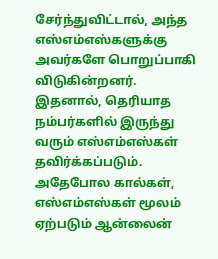சேர்ந்துவிட்டால், அந்த எஸ்எம்எஸ்களுக்கு அவர்களே பொறுப்பாகி விடுகின்றனர். இதனால், தெரியாத நம்பர்களில் இருந்து வரும் எஸ்எம்எஸ்கள் தவிர்க்கப்படும். அதேபோல கால்கள், எஸ்எம்எஸ்கள் மூலம் ஏற்படும் ஆன்லைன்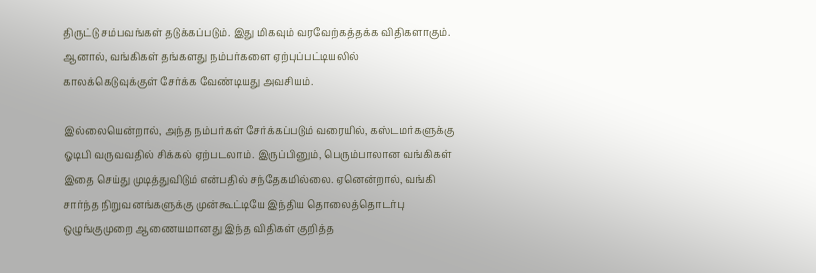திருட்டு சம்பவங்கள் தடுக்கப்படும். இது மிகவும் வரவேற்கத்தக்க விதிகளாகும். ஆனால், வங்கிகள் தங்களது நம்பர்களை ஏற்புப்பட்டியலில் காலக்கெடுவுக்குள் சேர்க்க வேண்டியது அவசியம்.

இல்லையென்றால், அந்த நம்பர்கள் சேர்க்கப்படும் வரையில், கஸ்டமர்களுக்கு ஓடிபி வருவவதில் சிக்கல் ஏற்படலாம். இருப்பினும், பெரும்பாலான வங்கிகள் இதை செய்து முடித்துவிடும் என்பதில் சந்தேகமில்லை. ஏனென்றால், வங்கி சார்ந்த நிறுவனங்களுக்கு முன்கூட்டியே இந்திய தொலைத்தொடர்பு ஒழுங்குமுறை ஆணையமானது இந்த விதிகள் குறித்த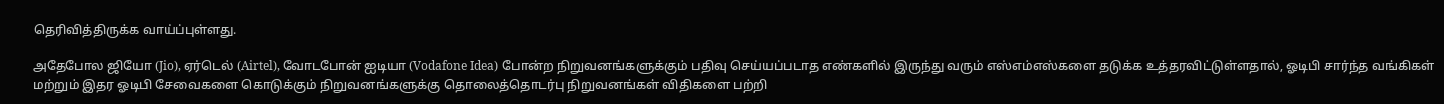தெரிவித்திருக்க வாய்ப்புள்ளது.

அதேபோல ஜியோ (Jio), ஏர்டெல் (Airtel), வோடபோன் ஐடியா (Vodafone Idea) போன்ற நிறுவனங்களுக்கும் பதிவு செய்யப்படாத எண்களில் இருந்து வரும் எஸ்எம்எஸ்களை தடுக்க உத்தரவிட்டுள்ளதால், ஓடிபி சார்ந்த வங்கிகள் மற்றும் இதர ஓடிபி சேவைகளை கொடுக்கும் நிறுவனங்களுக்கு தொலைத்தொடர்பு நிறுவனங்கள் விதிகளை பற்றி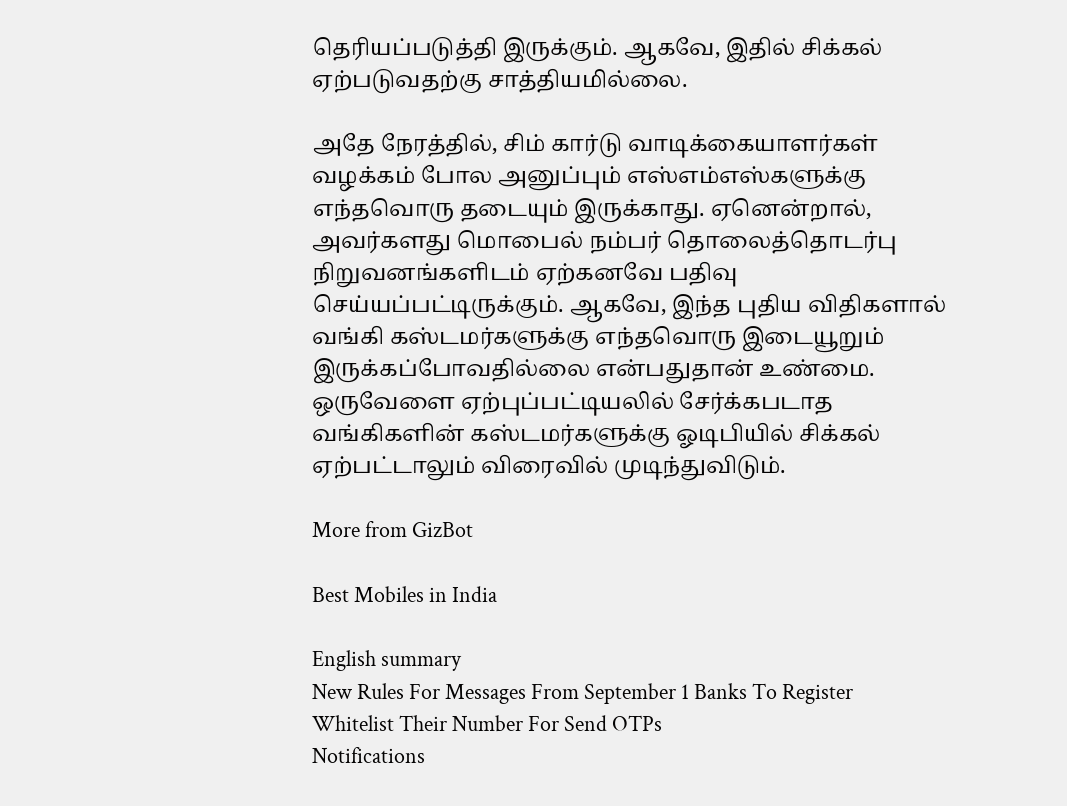தெரியப்படுத்தி இருக்கும். ஆகவே, இதில் சிக்கல் ஏற்படுவதற்கு சாத்தியமில்லை.

அதே நேரத்தில், சிம் கார்டு வாடிக்கையாளர்கள் வழக்கம் போல அனுப்பும் எஸ்எம்எஸ்களுக்கு எந்தவொரு தடையும் இருக்காது. ஏனென்றால், அவர்களது மொபைல் நம்பர் தொலைத்தொடர்பு நிறுவனங்களிடம் ஏற்கனவே பதிவு செய்யப்பட்டிருக்கும். ஆகவே, இந்த புதிய விதிகளால் வங்கி கஸ்டமர்களுக்கு எந்தவொரு இடையூறும் இருக்கப்போவதில்லை என்பதுதான் உண்மை. ஒருவேளை ஏற்புப்பட்டியலில் சேர்க்கபடாத வங்கிகளின் கஸ்டமர்களுக்கு ஓடிபியில் சிக்கல் ஏற்பட்டாலும் விரைவில் முடிந்துவிடும்.

More from GizBot

Best Mobiles in India

English summary
New Rules For Messages From September 1 Banks To Register Whitelist Their Number For Send OTPs
Notifications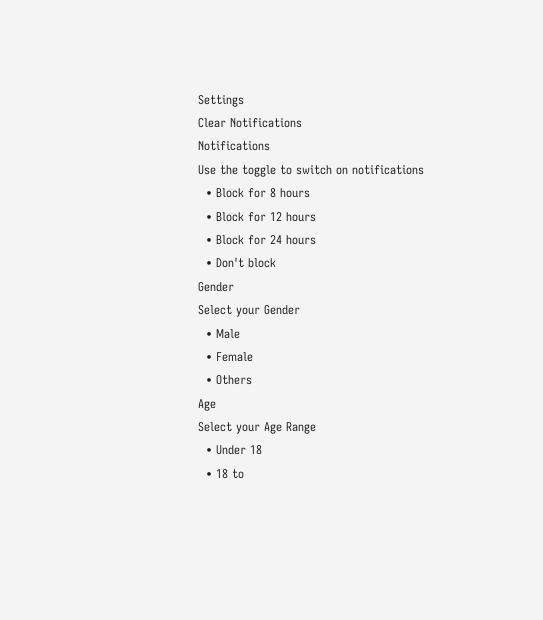Settings
Clear Notifications
Notifications
Use the toggle to switch on notifications
  • Block for 8 hours
  • Block for 12 hours
  • Block for 24 hours
  • Don't block
Gender
Select your Gender
  • Male
  • Female
  • Others
Age
Select your Age Range
  • Under 18
  • 18 to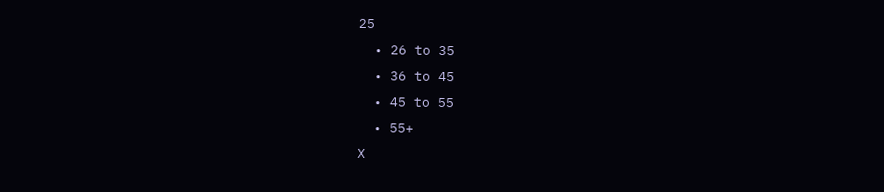25
  • 26 to 35
  • 36 to 45
  • 45 to 55
  • 55+
X